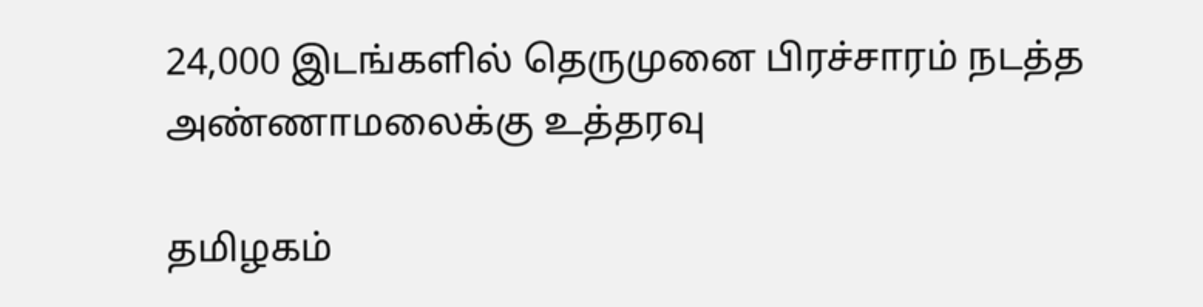24,000 இடங்களில் தெருமுனை பிரச்சாரம் நடத்த அண்ணாமலைக்கு உத்தரவு

தமிழகம்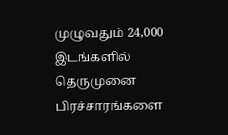முழுவதும் 24,000 இடங்களில் தெருமுனை பிரச்சாரங்களை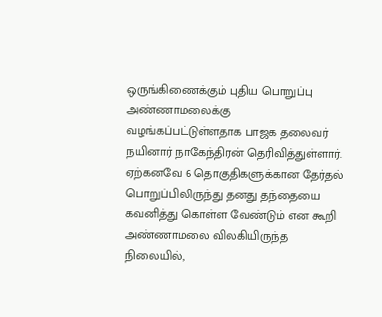ஒருங்கிணைக்கும் புதிய பொறுப்பு அண்ணாமலைக்கு வழங்கப்பட்டுள்ளதாக பாஜக தலைவர் நயினார் நாகேந்திரன் தெரிவித்துள்ளார். ஏற்கனவே 6 தொகுதிகளுக்கான தேர்தல் பொறுப்பிலிருந்து தனது தந்தையை கவனித்து கொள்ள வேண்டும் என கூறி அண்ணாமலை விலகியிருந்த நிலையில்,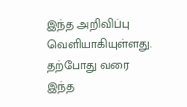இந்த அறிவிப்பு வெளியாகியுள்ளது. தற்போது வரை இந்த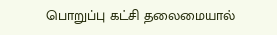பொறுப்பு கட்சி தலைமையால்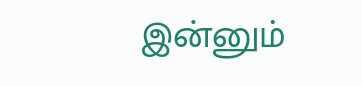இன்னும்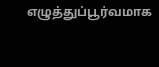எழுத்துப்பூர்வமாக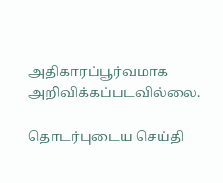அதிகாரப்பூர்வமாக அறிவிக்கப்படவில்லை.

தொடர்புடைய செய்தி